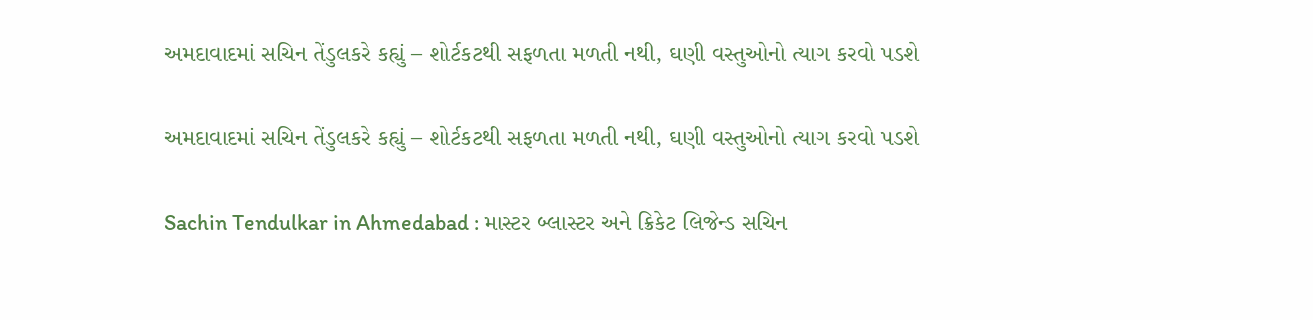અમદાવાદમાં સચિન તેંડુલકરે કહ્યું – શોર્ટકટથી સફળતા મળતી નથી, ઘણી વસ્તુઓનો ત્યાગ કરવો પડશે

અમદાવાદમાં સચિન તેંડુલકરે કહ્યું – શોર્ટકટથી સફળતા મળતી નથી, ઘણી વસ્તુઓનો ત્યાગ કરવો પડશે

Sachin Tendulkar in Ahmedabad : માસ્ટર બ્લાસ્ટર અને ક્રિકેટ લિજેન્ડ સચિન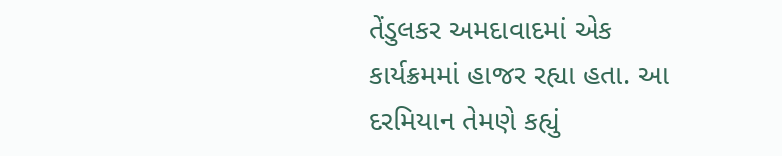તેંડુલકર અમદાવાદમાં એક કાર્યક્રમમાં હાજર રહ્યા હતા. આ દરમિયાન તેમણે કહ્યું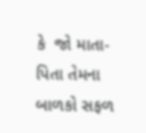કે  જો માતા-પિતા તેમના બાળકો સફળ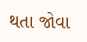થતા જોવા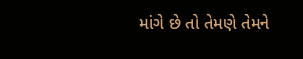માંગે છે તો તેમણે તેમને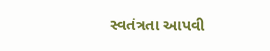સ્વતંત્રતા આપવી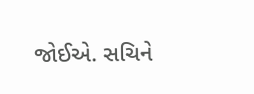જોઈએ. સચિને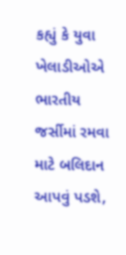કહ્યું કે યુવા ખેલાડીઓએ ભારતીય જર્સીમાં રમવા માટે બલિદાન આપવું પડશે,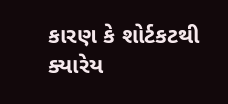કારણ કે શોર્ટકટથી ક્યારેય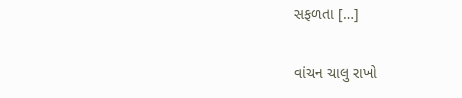સફળતા […]

વાંચન ચાલુ રાખો